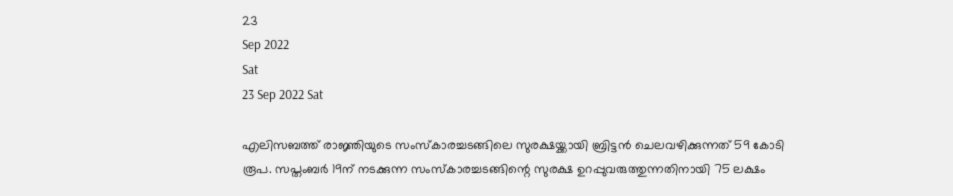23
Sep 2022
Sat
23 Sep 2022 Sat

എലിസബത്ത് രാജ്ഞിയുടെ സംസ്കാരച്ചടങ്ങിലെ സുരക്ഷയ്ക്കായി ബ്രിട്ടൻ ചെലവഴിക്കുന്നത് 59 കോടി രൂപ. സപ്തംബർ 19ന് നടക്കുന്ന സംസ്കാരച്ചടങ്ങിന്റെ സുരക്ഷ ഉറപ്പുവരുത്തുന്നതിനായി 75 ലക്ഷം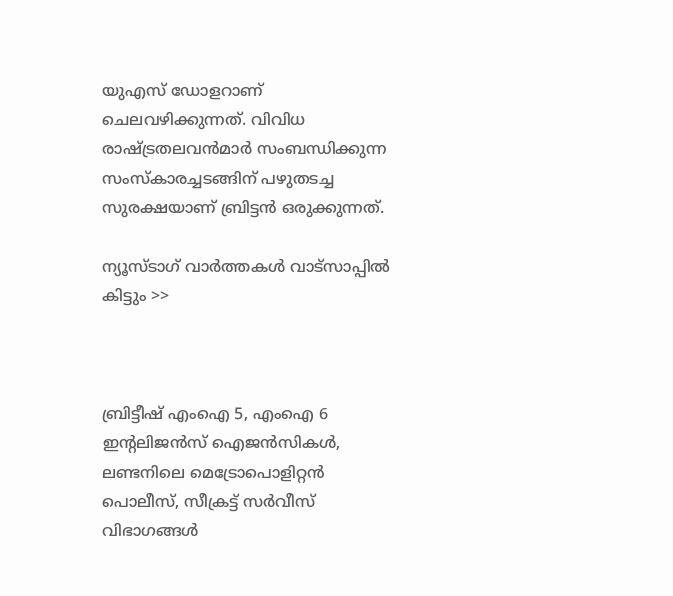യുഎസ് ഡോളറാണ് ചെലവഴിക്കുന്നത്. വിവിധ രാഷ്ട്രതലവൻമാർ സംബന്ധിക്കുന്ന സംസ്കാരച്ചടങ്ങിന് പഴുതടച്ച സുരക്ഷയാണ് ബ്രിട്ടൻ ഒരുക്കുന്നത്.

ന്യൂസ്ടാഗ് വാര്‍ത്തകള്‍ വാട്‌സാപ്പില്‍ കിട്ടും >>



ബ്രിട്ടീഷ് എംഐ 5, എംഐ 6 ഇന്റലിജൻസ് ഐജൻസികൾ, ലണ്ടനിലെ മെട്രോപൊളിറ്റൻ പൊലീസ്, സീക്രട്ട് സർവീസ് വിഭാഗങ്ങൾ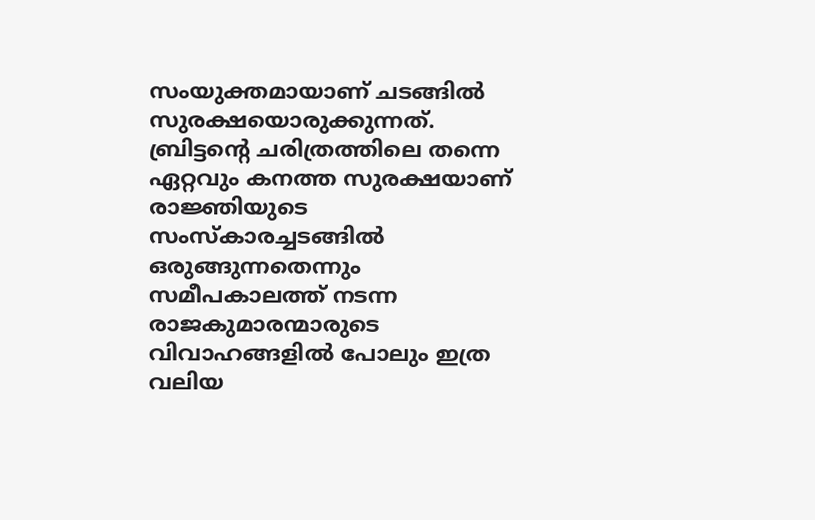സംയുക്തമായാണ് ചടങ്ങിൽ സുരക്ഷയൊരുക്കുന്നത്. ബ്രിട്ടന്റെ ചരിത്രത്തിലെ തന്നെ ഏറ്റവും കനത്ത സുരക്ഷയാണ് രാജ്ഞിയുടെ സംസ്കാരച്ചടങ്ങിൽ ഒരുങ്ങുന്നതെന്നും സമീപകാലത്ത് നടന്ന രാജകുമാരന്മാരുടെ വിവാഹങ്ങളിൽ പോലും ഇത്ര വലിയ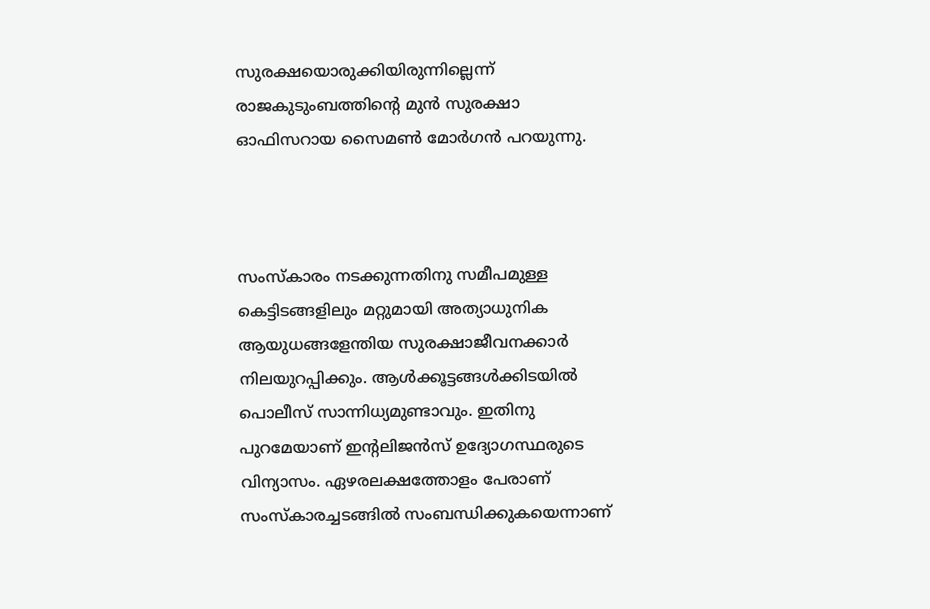സുരക്ഷയൊരുക്കിയിരുന്നില്ലെന്ന് രാജകുടുംബത്തിന്റെ മുൻ സുരക്ഷാ ഓഫിസറായ സൈമൺ മോർഗൻ പറയുന്നു.



സംസ്കാരം നടക്കുന്നതിനു സമീപമുള്ള കെട്ടിടങ്ങളിലും മറ്റുമായി അത്യാധുനിക ആയുധങ്ങളേന്തിയ സുരക്ഷാജീവനക്കാർ നിലയുറപ്പിക്കും. ആൾക്കൂട്ടങ്ങൾക്കിടയിൽ പൊലീസ് സാന്നിധ്യമുണ്ടാവും. ഇതിനു പുറമേയാണ് ഇന്റലിജൻസ് ഉദ്യോഗസ്ഥരുടെ വിന്യാസം. ഏഴരലക്ഷത്തോളം പേരാണ് സംസ്കാരച്ചടങ്ങിൽ സംബന്ധിക്കുകയെന്നാണ്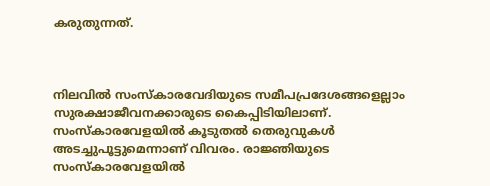കരുതുന്നത്.



നിലവിൽ സംസ്കാരവേദിയുടെ സമീപപ്രദേശങ്ങളെല്ലാം സുരക്ഷാജീവനക്കാരുടെ കൈപ്പിടിയിലാണ്. സംസ്കാരവേളയിൽ കൂടുതൽ തെരുവുകൾ അടച്ചുപൂട്ടുമെന്നാണ് വിവരം. രാജ്ഞിയുടെ സംസ്കാരവേളയിൽ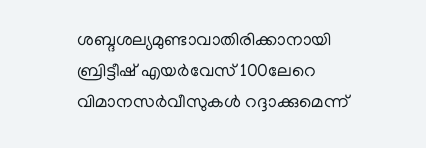ശബ്ദശല്യമുണ്ടാവാതിരിക്കാനായി ബ്രിട്ടീഷ് എയർവേസ് 100ലേറെ വിമാനസർവീസുകൾ റദ്ദാക്കുമെന്ന്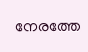നേരത്തേ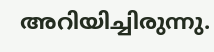അറിയിച്ചിരുന്നു.